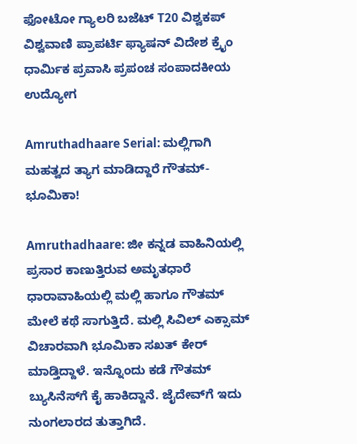ಫೋಟೋ ಗ್ಯಾಲರಿ ಬಜೆಟ್ T20 ವಿಶ್ವಕಪ್ ವಿಶ್ವವಾಣಿ ಪ್ರಾಪರ್ಟಿ ಫ್ಯಾಷನ್ ವಿದೇಶ ಕ್ರೈಂ ಧಾರ್ಮಿಕ ಪ್ರವಾಸಿ ಪ್ರಪಂಚ ಸಂಪಾದಕೀಯ ಉದ್ಯೋಗ

Amruthadhaare Serial: ಮಲ್ಲಿಗಾಗಿ ಮಹತ್ವದ ತ್ಯಾಗ ಮಾಡಿದ್ದಾರೆ ಗೌತಮ್-ಭೂಮಿಕಾ!

Amruthadhaare: ಜೀ ಕನ್ನಡ ವಾಹಿನಿಯಲ್ಲಿ ಪ್ರಸಾರ ಕಾಣುತ್ತಿರುವ ಅಮೃತಧಾರೆ ಧಾರಾವಾಹಿಯಲ್ಲಿ ಮಲ್ಲಿ ಹಾಗೂ ಗೌತಮ್‌ ಮೇಲೆ ಕಥೆ ಸಾಗುತ್ತಿದೆ. ಮಲ್ಲಿ ಸಿವಿಲ್‌ ಎಕ್ಸಾಮ್‌ ವಿಚಾರವಾಗಿ ಭೂಮಿಕಾ ಸಖತ್‌ ಕೇರ್‌ ಮಾಡ್ತಿದ್ದಾಳೆ. ಇನ್ನೊಂದು ಕಡೆ ಗೌತಮ್‌ ಬ್ಯುಸಿನೆಸ್‌ಗೆ ಕೈ ಹಾಕಿದ್ದಾನೆ. ಜೈದೇವ್‌ಗೆ ಇದು ನುಂಗಲಾರದ ತುತ್ತಾಗಿದೆ.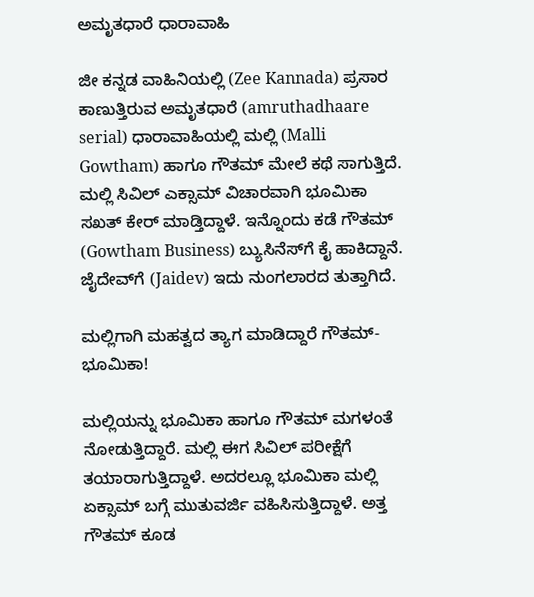ಅಮೃತಧಾರೆ ಧಾರಾವಾಹಿ

ಜೀ ಕನ್ನಡ ವಾಹಿನಿಯಲ್ಲಿ (Zee Kannada) ಪ್ರಸಾರ ಕಾಣುತ್ತಿರುವ ಅಮೃತಧಾರೆ (amruthadhaare serial) ಧಾರಾವಾಹಿಯಲ್ಲಿ ಮಲ್ಲಿ (Malli Gowtham) ಹಾಗೂ ಗೌತಮ್‌ ಮೇಲೆ ಕಥೆ ಸಾಗುತ್ತಿದೆ. ಮಲ್ಲಿ ಸಿವಿಲ್‌ ಎಕ್ಸಾಮ್‌ ವಿಚಾರವಾಗಿ ಭೂಮಿಕಾ ಸಖತ್‌ ಕೇರ್‌ ಮಾಡ್ತಿದ್ದಾಳೆ. ಇನ್ನೊಂದು ಕಡೆ ಗೌತಮ್‌ (Gowtham Business) ಬ್ಯುಸಿನೆಸ್‌ಗೆ ಕೈ ಹಾಕಿದ್ದಾನೆ. ಜೈದೇವ್‌ಗೆ (Jaidev) ಇದು ನುಂಗಲಾರದ ತುತ್ತಾಗಿದೆ.

ಮಲ್ಲಿಗಾಗಿ ಮಹತ್ವದ ತ್ಯಾಗ ಮಾಡಿದ್ದಾರೆ ಗೌತಮ್-ಭೂಮಿಕಾ!

ಮಲ್ಲಿಯನ್ನು ಭೂಮಿಕಾ ಹಾಗೂ ಗೌತಮ್‌ ಮಗಳಂತೆ ನೋಡುತ್ತಿದ್ದಾರೆ. ಮಲ್ಲಿ ಈಗ ಸಿವಿಲ್‌ ಪರೀಕ್ಷೆಗೆ ತಯಾರಾಗುತ್ತಿದ್ದಾಳೆ. ಅದರಲ್ಲೂ ಭೂಮಿಕಾ ಮಲ್ಲಿ ಏಕ್ಸಾಮ್‌ ಬಗ್ಗೆ ಮುತುವರ್ಜಿ ವಹಿಸಿಸುತ್ತಿದ್ದಾಳೆ. ಅತ್ತ ಗೌತಮ್‌ ಕೂಡ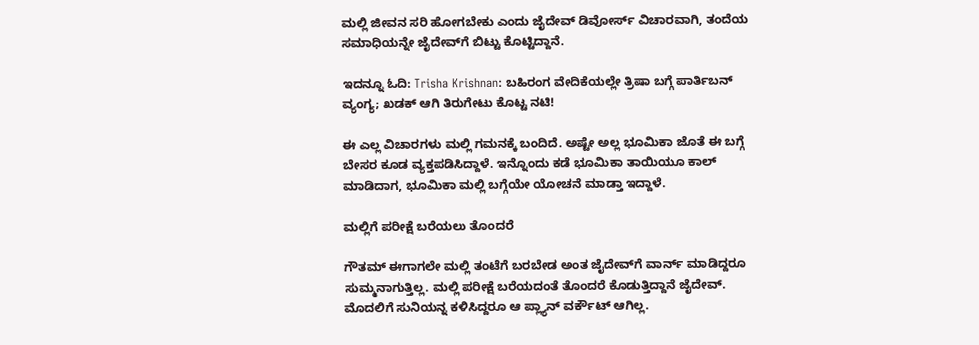ಮಲ್ಲಿ ಜೀವನ ಸರಿ ಹೋಗಬೇಕು ಎಂದು ಜೈದೇವ್‌ ಡಿವೋರ್ಸ್‌ ವಿಚಾರವಾಗಿ, ತಂದೆಯ ಸಮಾಧಿಯನ್ನೇ ಜೈದೇವ್‌ಗೆ ಬಿಟ್ಟು ಕೊಟ್ಟಿದ್ದಾನೆ.

ಇದನ್ನೂ ಓದಿ: Trisha Krishnan: ಬಹಿರಂಗ ವೇದಿಕೆಯಲ್ಲೇ ತ್ರಿಷಾ ಬಗ್ಗೆ ಪಾರ್ತಿಬನ್ ವ್ಯಂಗ್ಯ; ಖಡಕ್‌ ಆಗಿ ತಿರುಗೇಟು ಕೊಟ್ಟ ನಟಿ!

ಈ ಎಲ್ಲ ವಿಚಾರಗಳು ಮಲ್ಲಿ ಗಮನಕ್ಕೆ ಬಂದಿದೆ. ಅಷ್ಟೇ ಅಲ್ಲ ಭೂಮಿಕಾ ಜೊತೆ ಈ ಬಗ್ಗೆ ಬೇಸರ ಕೂಡ ವ್ಯಕ್ತಪಡಿಸಿದ್ದಾಳೆ. ಇನ್ನೊಂದು ಕಡೆ ಭೂಮಿಕಾ ತಾಯಿಯೂ ಕಾಲ್‌ ಮಾಡಿದಾಗ, ಭೂಮಿಕಾ ಮಲ್ಲಿ ಬಗ್ಗೆಯೇ ಯೋಚನೆ ಮಾಡ್ತಾ ಇದ್ದಾಳೆ.

ಮಲ್ಲಿಗೆ ಪರೀಕ್ಷೆ ಬರೆಯಲು ತೊಂದರೆ

ಗೌತಮ್‌ ಈಗಾಗಲೇ ಮಲ್ಲಿ ತಂಟೆಗೆ ಬರಬೇಡ ಅಂತ ಜೈದೇವ್‌ಗೆ ವಾರ್ನ್‌ ಮಾಡಿದ್ದರೂ ಸುಮ್ಮನಾಗುತ್ತಿಲ್ಲ. ಮಲ್ಲಿ ಪರೀಕ್ಷೆ ಬರೆಯದಂತೆ ತೊಂದರೆ ಕೊಡುತ್ತಿದ್ದಾನೆ ಜೈದೇವ್‌. ಮೊದಲಿಗೆ ಸುನಿಯನ್ನ ಕಳಿಸಿದ್ದರೂ ಆ ಪ್ಲ್ಯಾನ್‌ ವರ್ಕೌಟ್‌ ಆಗಿಲ್ಲ.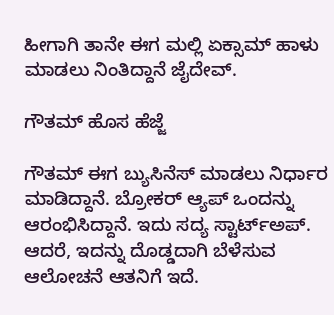ಹೀಗಾಗಿ ತಾನೇ ಈಗ ಮಲ್ಲಿ ಏಕ್ಸಾಮ್‌ ಹಾಳು ಮಾಡಲು ನಿಂತಿದ್ದಾನೆ ಜೈದೇವ್‌.

ಗೌತಮ್‌ ಹೊಸ ಹೆಜ್ಜೆ

ಗೌತಮ್‌ ಈಗ ಬ್ಯುಸಿನೆಸ್‌ ಮಾಡಲು ನಿರ್ಧಾರ ಮಾಡಿದ್ದಾನೆ. ಬ್ರೋಕರ್ ಆ್ಯಪ್ ಒಂದನ್ನು ಆರಂಭಿಸಿದ್ದಾನೆ. ಇದು ಸದ್ಯ ಸ್ಟಾರ್ಟ್ಅಪ್. ಆದರೆ, ಇದನ್ನು ದೊಡ್ಡದಾಗಿ ಬೆಳೆಸುವ ಆಲೋಚನೆ ಆತನಿಗೆ ಇದೆ.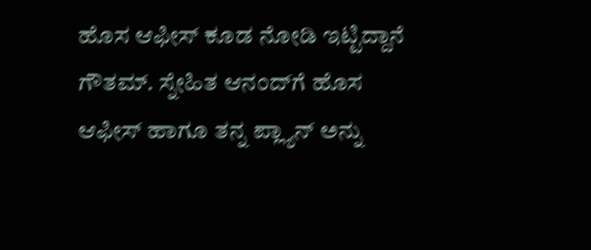ಹೊಸ ಆಫೀಸ್‌ ಕೂಡ ನೋಡಿ ಇಟ್ಟಿದ್ದಾನೆ ಗೌತಮ್‌. ಸ್ನೇಹಿತ ಆನಂದ್‌ಗೆ ಹೊಸ ಆಫೀಸ್‌ ಹಾಗೂ ತನ್ನ ಪ್ಲ್ಯಾನ್‌ ಅನ್ನು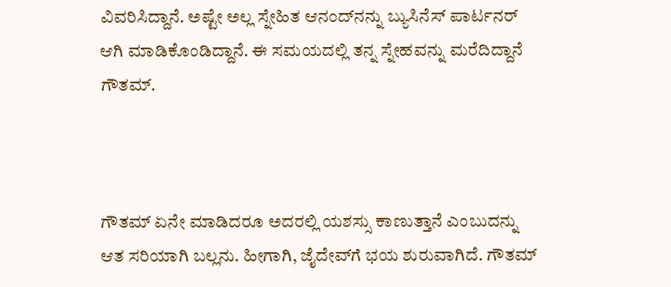ವಿವರಿಸಿದ್ದಾನೆ. ಅಷ್ಟೇ ಅಲ್ಲ ಸ್ನೇಹಿತ ಆನಂದ್‌ನನ್ನು ಬ್ಯುಸಿನೆಸ್‌ ಪಾರ್ಟನರ್‌ ಆಗಿ ಮಾಡಿಕೊಂಡಿದ್ದಾನೆ. ಈ ಸಮಯದಲ್ಲಿ ತನ್ನ ಸ್ನೇಹವನ್ನು ಮರೆದಿದ್ದಾನೆ ಗೌತಮ್‌.



ಗೌತಮ್ ಏನೇ ಮಾಡಿದರೂ ಅದರಲ್ಲಿ ಯಶಸ್ಸು ಕಾಣುತ್ತಾನೆ ಎಂಬುದನ್ನು ಆತ ಸರಿಯಾಗಿ ಬಲ್ಲನು. ಹೀಗಾಗಿ, ಜೈದೇವ್‌ಗೆ ಭಯ ಶುರುವಾಗಿದೆ. ಗೌತಮ್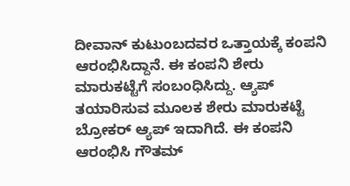ದೀವಾನ್ ಕುಟುಂಬದವರ ಒತ್ತಾಯಕ್ಕೆ ಕಂಪನಿ ಆರಂಭಿಸಿದ್ದಾನೆ. ಈ ಕಂಪನಿ ಶೇರು ಮಾರುಕಟ್ಟೆಗೆ ಸಂಬಂಧಿಸಿದ್ದು. ಆ್ಯಪ್ ತಯಾರಿಸುವ ಮೂಲಕ ಶೇರು ಮಾರುಕಟ್ಟೆ ಬ್ರೋಕರ್ ಆ್ಯಪ್ ಇದಾಗಿದೆ. ಈ ಕಂಪನಿ ಆರಂಭಿಸಿ ಗೌತಮ್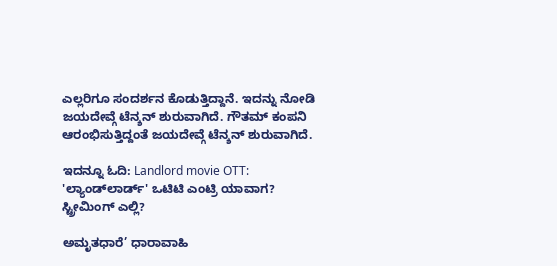ಎಲ್ಲರಿಗೂ ಸಂದರ್ಶನ ಕೊಡುತ್ತಿದ್ದಾನೆ. ಇದನ್ನು ನೋಡಿ ಜಯದೇವ್ಗೆ ಟೆನ್ಶನ್ ಶುರುವಾಗಿದೆ. ಗೌತಮ್ ಕಂಪನಿ ಆರಂಭಿಸುತ್ತಿದ್ದಂತೆ ಜಯದೇವ್ಗೆ ಟೆನ್ಶನ್ ಶುರುವಾಗಿದೆ.

ಇದನ್ನೂ ಓದಿ: Landlord movie OTT: 'ಲ್ಯಾಂಡ್‌ಲಾರ್ಡ್' ಒಟಿಟಿ ಎಂಟ್ರಿ ಯಾವಾಗ? ಸ್ಟ್ರೀಮಿಂಗ್‌ ಎಲ್ಲಿ?

ಅಮೃತಧಾರೆ’ ಧಾರಾವಾಹಿ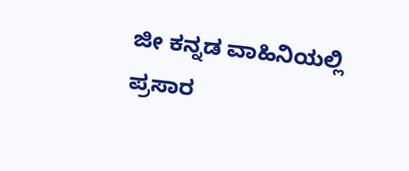ಜೀ ಕನ್ನಡ ವಾಹಿನಿಯಲ್ಲಿ ಪ್ರಸಾರ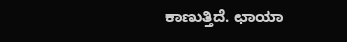ಕಾಣುತ್ತಿದೆ. ಛಾಯಾ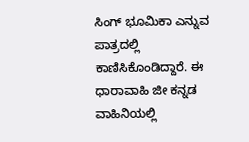ಸಿಂಗ್ ಭೂಮಿಕಾ ಎನ್ನುವ ಪಾತ್ರದಲ್ಲಿ ಕಾಣಿಸಿಕೊಂಡಿದ್ದಾರೆ. ಈ ಧಾರಾವಾಹಿ ಜೀ ಕನ್ನಡ ವಾಹಿನಿಯಲ್ಲಿ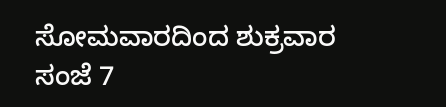ಸೋಮವಾರದಿಂದ ಶುಕ್ರವಾರ ಸಂಜೆ 7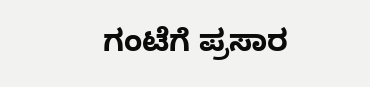ಗಂಟೆಗೆ ಪ್ರಸಾರ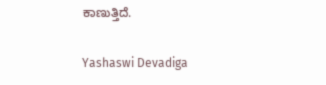ಕಾಣುತ್ತಿದೆ.

Yashaswi Devadiga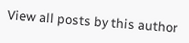View all posts by this author